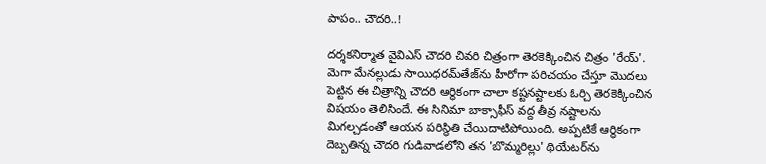పాపం.. చౌదరి..!

దర్శకనిర్మాత వైవిఎస్‌ చౌదరి చివరి చిత్రంగా తెరకెక్కించిన చిత్రం 'రేయ్‌'. మెగా మేనల్లుడు సాయిధరమ్‌తేజ్‌ను హీరోగా పరిచయం చేస్తూ మొదలు పెట్టిన ఈ చిత్రాన్ని చౌదరి ఆర్థికంగా చాలా కష్టనష్టాలకు ఓర్చి తెరకెక్కించిన విషయం తెలిసిందే. ఈ సినిమా బాక్సాఫీస్‌ వద్ద తీవ్ర నష్టాలను మిగల్చడంతో ఆయన పరిస్థితి చేయిదాటిపోయింది. అప్పటికే ఆర్థికంగా దెబ్బతిన్న చౌదరి గుడివాడలోని తన 'బొమ్మరిల్లు' థియేటర్‌ను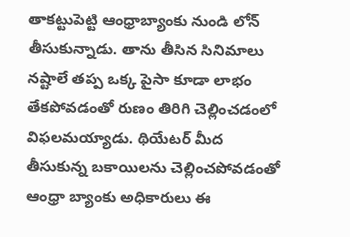తాకట్టుపెట్టి ఆంధ్రాబ్యాంకు నుండి లోన్‌ తీసుకున్నాడు. తాను తీసిన సినిమాలు నష్టాలే తప్ప ఒక్క పైసా కూడా లాభం తేకపోవడంతో రుణం తిరిగి చెల్లించడంలో విఫలమయ్యాడు. థియేటర్‌ మీద తీసుకున్న బకాయిలను చెల్లించపోవడంతో ఆంధ్రా బ్యాంకు అధికారులు ఈ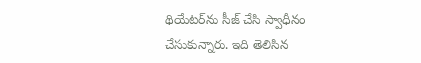థియేటర్‌ను సీజ్‌ చేసి స్వాధీనం చేసుకున్నారు. ఇది తెలిసిన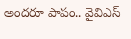అందరూ పాపం.. వైవిఎస్‌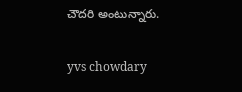చౌదరి అంటున్నారు.

yvs chowdary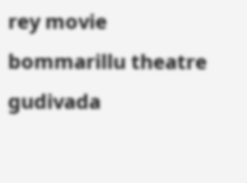rey movie
bommarillu theatre
gudivada